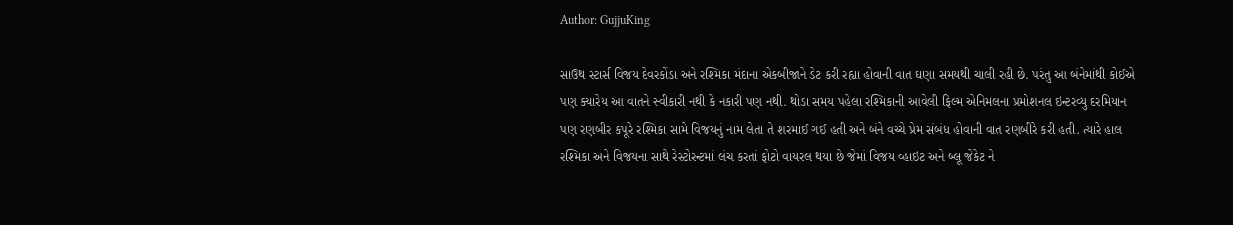Author: GujjuKing

સાઉથ સ્ટાર્સ વિજય દેવરકોંડા અને રશ્મિકા મંદાના એકબીજાને ડેટ કરી રહ્યા હોવાની વાત ઘણા સમયથી ચાલી રહી છે. પરંતુ આ બંનેમાંથી કોઈએ પણ ક્યારેય આ વાતને સ્વીકારી નથી કે નકારી પણ નથી. થોડા સમય પહેલા રશ્મિકાની આવેલી ફિલ્મ એનિમલના પ્રમોશનલ ઇન્ટરવ્યુ દરમિયાન પણ રણબીર કપૂરે રશ્મિકા સામે વિજયનું નામ લેતા તે શરમાઈ ગઈ હતી અને બંને વચ્ચે પ્રેમ સંબંધ હોવાની વાત રણબીરે કરી હતી. ત્યારે હાલ રશ્મિકા અને વિજયના સાથે રેસ્ટોરન્ટમાં લંચ કરતાં ફોટો વાયરલ થયા છે જેમાં વિજય વ્હાઇટ અને બ્લૂ જેકેટ ને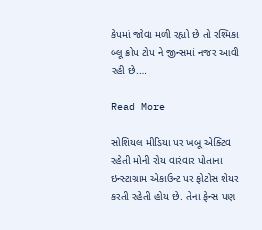કેપમાં જોવા મળી રહ્યો છે તો રશ્મિકા બ્લૂ ક્રોપ ટોપ ને જીન્સમાં નજર આવી રહી છે.…

Read More

સોશિયલ મીડિયા પર ખબૂ એક્ટિવ રહેતી મોની રોય વારંવાર પોતાના ઇન્સ્ટાગ્રામ એકાઉન્ટ પર ફોટોસ શેયર કરતી રહેતી હોય છે. તેના ફેન્સ પણ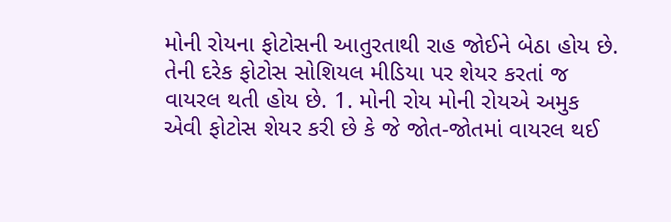મોની રોયના ફોટોસની આતુરતાથી રાહ જોઈને બેઠા હોય છે. તેની દરેક ફોટોસ સોશિયલ મીડિયા પર શેયર કરતાં જ વાયરલ થતી હોય છે. 1. મોની રોય મોની રોયએ અમુક એવી ફોટોસ શેયર કરી છે કે જે જોત-જોતમાં વાયરલ થઈ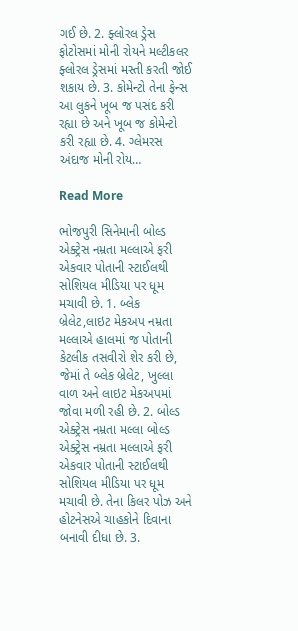ગઈ છે. 2. ફ્લોરલ ડ્રેસ ફોટોસમાં મોની રોયને મલ્ટીકલર ફ્લોરલ ડ્રેસમાં મસ્તી કરતી જોઈ શકાય છે. 3. કોમેન્ટો તેના ફેન્સ આ લુકને ખૂબ જ પસંદ કરી રહ્યા છે અને ખૂબ જ કોમેન્ટો કરી રહ્યા છે. 4. ગ્લેમરસ અંદાજ મોની રોય…

Read More

ભોજપુરી સિનેમાની બોલ્ડ એક્ટ્રેસ નમ્રતા મલ્લાએ ફરી એકવાર પોતાની સ્ટાઈલથી સોશિયલ મીડિયા પર ધૂમ મચાવી છે. 1. બ્લેક બ્રેલેટ,લાઇટ મેકઅપ નમ્રતા મલ્લાએ હાલમાં જ પોતાની કેટલીક તસવીરો શેર કરી છે, જેમાં તે બ્લેક બ્રેલેટ, ખુલ્લા વાળ અને લાઇટ મેકઅપમાં જોવા મળી રહી છે. 2. બોલ્ડ એક્ટ્રેસ નમ્રતા મલ્લા બોલ્ડ એક્ટ્રેસ નમ્રતા મલ્લાએ ફરી એકવાર પોતાની સ્ટાઈલથી સોશિયલ મીડિયા પર ધૂમ મચાવી છે. તેના કિલર પોઝ અને હોટનેસએ ચાહકોને દિવાના બનાવી દીધા છે. 3.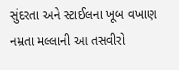સુંદરતા અને સ્ટાઈલના ખૂબ વખાણ નમ્રતા મલ્લાની આ તસવીરો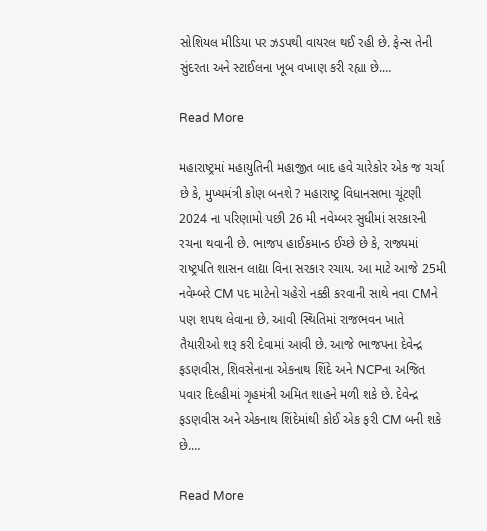સોશિયલ મીડિયા પર ઝડપથી વાયરલ થઈ રહી છે. ફેન્સ તેની સુંદરતા અને સ્ટાઈલના ખૂબ વખાણ કરી રહ્યા છે.…

Read More

મહારાષ્ટ્રમાં મહાયુતિની મહાજીત બાદ હવે ચારેકોર એક જ ચર્ચા છે કે, મુખ્યમંત્રી કોણ બનશે ? મહારાષ્ટ્ર વિધાનસભા ચૂંટણી 2024 ના પરિણામો પછી 26 મી નવેમ્બર સુધીમાં સરકારની રચના થવાની છે. ભાજપ હાઈકમાન્ડ ઈચ્છે છે કે, રાજ્યમાં રાષ્ટ્રપતિ શાસન લાદ્યા વિના સરકાર રચાય. આ માટે આજે 25મી નવેમ્બરે CM પદ માટેનો ચહેરો નક્કી કરવાની સાથે નવા CMને પણ શપથ લેવાના છે. આવી સ્થિતિમાં રાજભવન ખાતે તૈયારીઓ શરૂ કરી દેવામાં આવી છે. આજે ભાજપના દેવેન્દ્ર ફડણવીસ, શિવસેનાના એકનાથ શિંદે અને NCPના અજિત પવાર દિલ્હીમાં ગૃહમંત્રી અમિત શાહને મળી શકે છે. દેવેન્દ્ર ફડણવીસ અને એકનાથ શિંદેમાંથી કોઈ એક ફરી CM બની શકે છે.…

Read More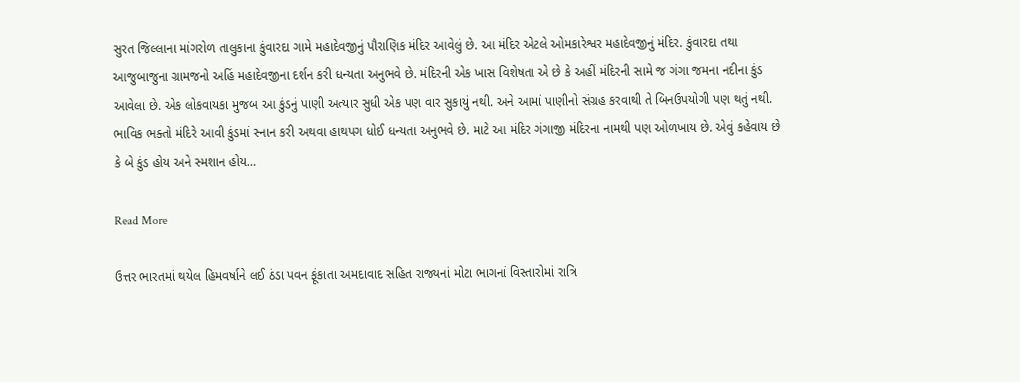સુરત જિલ્લાના માંગરોળ તાલુકાના કુંવારદા ગામે મહાદેવજીનું પૌરાણિક મંદિર આવેલું છે. આ મંદિર એટલે ઓમકારેશ્વર મહાદેવજીનું મંદિર. કુંવારદા તથા આજુબાજુના ગ્રામજનો અહિં મહાદેવજીના દર્શન કરી ધન્યતા અનુભવે છે. મંદિરની એક ખાસ વિશેષતા એ છે કે અહીં મંદિરની સામે જ ગંગા જમના નદીના કુંડ આવેલા છે. એક લોકવાયકા મુજબ આ કુંડનું પાણી અત્યાર સુધી એક પણ વાર સુકાયું નથી. અને આમાં પાણીનો સંગ્રહ કરવાથી તે બિનઉપયોગી પણ થતું નથી. ભાવિક ભક્તો મંદિરે આવી કુંડમાં સ્નાન કરી અથવા હાથપગ ધોઈ ધન્યતા અનુભવે છે. માટે આ મંદિર ગંગાજી મંદિરના નામથી પણ ઓળખાય છે. એવું કહેવાય છે કે બે કુંડ હોય અને સ્મશાન હોય…

Read More

ઉત્તર ભારતમાં થયેલ હિમવર્ષાને લઈ ઠંડા પવન ફૂંકાતા અમદાવાદ સહિત રાજ્યનાં મોટા ભાગનાં વિસ્તારોમાં રાત્રિ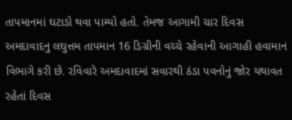તાપમાનમાં ઘટાડો થવા પામ્યો હતો. તેમજ આગામી ચાર દિવસ અમદાવાદનુ લઘુત્તમ તાપમાન 16 ડિગ્રીની વચ્ચે રહેવાની આગાહી હવામાન વિભાગે કરી છે. રવિવારે અમદાવાદમાં સવારથી ઠંડા પવનોનું જોર યથાવત રહેતાં દિવસ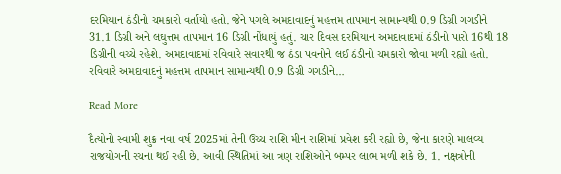દરમિયાન ઠંડીનો ચમકારો વર્તાયો હતો. જેને પગલે અમદાવાદનું મહત્તમ તાપમાન સામાન્યથી 0.9 ડિગ્રી ગગડીને 31.1 ડિગ્રી અને લઘુત્તમ તાપમાન 16 ડિગ્રી નોંધાયું હતું. ચાર દિવસ દરમિયાન અમદાવાદમાં ઠંડીનો પારો 16થી 18 ડિગ્રીની વચ્ચે રહેશે. અમદાવાદમાં રવિવારે સવારથી જ ઠંડા પવનોને લઈ ઠંડીનો ચમકારો જોવા મળી રહ્યો હતો. રવિવારે અમદાવાદનું મહત્તમ તાપમાન સામાન્યથી 0.9 ડિગ્રી ગગડીને…

Read More

દૈત્યોનો સ્વામી શુક્ર નવા વર્ષ 2025માં તેની ઉચ્ચ રાશિ મીન રાશિમાં પ્રવેશ કરી રહ્યો છે, જેના કારણે માલવ્ય રાજયોગની રચના થઈ રહી છે. આવી સ્થિતિમાં આ ત્રણ રાશિઓને બમ્પર લાભ મળી શકે છે. 1. નક્ષત્રોની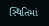સ્થિતિમાં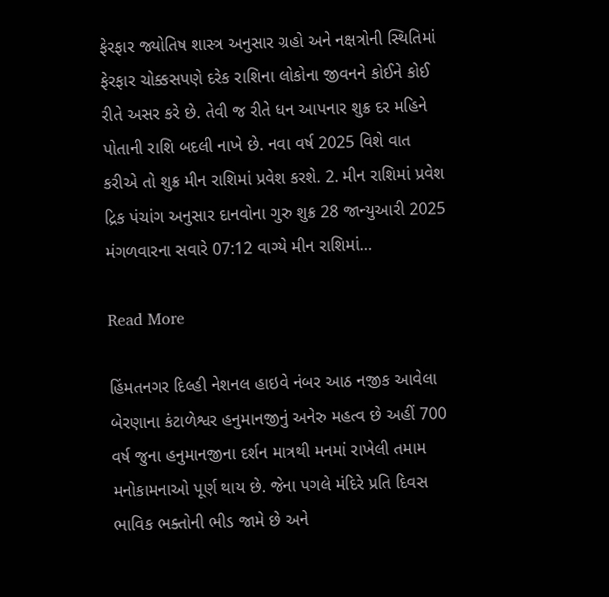ફેરફાર જ્યોતિષ શાસ્ત્ર અનુસાર ગ્રહો અને નક્ષત્રોની સ્થિતિમાં ફેરફાર ચોક્કસપણે દરેક રાશિના લોકોના જીવનને કોઈને કોઈ રીતે અસર કરે છે. તેવી જ રીતે ધન આપનાર શુક્ર દર મહિને પોતાની રાશિ બદલી નાખે છે. નવા વર્ષ 2025 વિશે વાત કરીએ તો શુક્ર મીન રાશિમાં પ્રવેશ કરશે. 2. મીન રાશિમાં પ્રવેશ દ્રિક પંચાંગ અનુસાર દાનવોના ગુરુ શુક્ર 28 જાન્યુઆરી 2025 મંગળવારના સવારે 07:12 વાગ્યે મીન રાશિમાં…

Read More

હિંમતનગર દિલ્હી નેશનલ હાઇવે નંબર આઠ નજીક આવેલા બેરણાના કંટાળેશ્વર હનુમાનજીનું અનેરુ મહત્વ છે અહીં 700 વર્ષ જુના હનુમાનજીના દર્શન માત્રથી મનમાં રાખેલી તમામ મનોકામનાઓ પૂર્ણ થાય છે. જેના પગલે મંદિરે પ્રતિ દિવસ ભાવિક ભક્તોની ભીડ જામે છે અને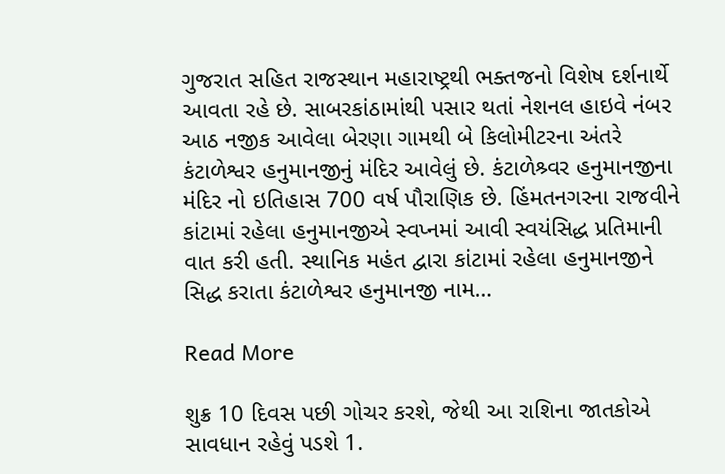ગુજરાત સહિત રાજસ્થાન મહારાષ્ટ્રથી ભક્તજનો વિશેષ દર્શનાર્થે આવતા રહે છે. સાબરકાંઠામાંથી પસાર થતાં નેશનલ હાઇવે નંબર આઠ નજીક આવેલા બેરણા ગામથી બે કિલોમીટરના અંતરે કંટાળેશ્વર હનુમાનજીનું મંદિર આવેલું છે. કંટાળેશ્ર્વર હનુમાનજીના મંદિર નો ઇતિહાસ 700 વર્ષ પૌરાણિક છે. હિંમતનગરના રાજવીને કાંટામાં રહેલા હનુમાનજીએ સ્વપ્નમાં આવી સ્વયંસિદ્ધ પ્રતિમાની વાત કરી હતી. સ્થાનિક મહંત દ્વારા કાંટામાં રહેલા હનુમાનજીને સિદ્ધ કરાતા કંટાળેશ્વર હનુમાનજી નામ…

Read More

શુક્ર 10 દિવસ પછી ગોચર કરશે, જેથી આ રાશિના જાતકોએ સાવધાન રહેવું પડશે 1.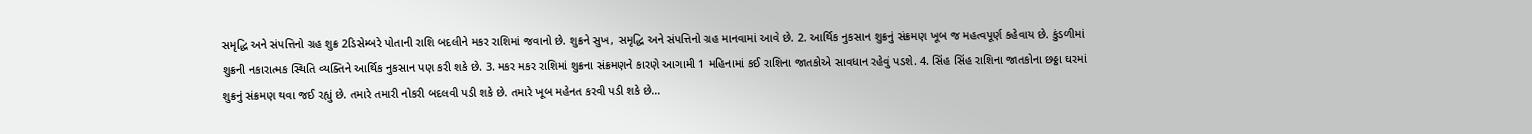સમૃદ્ધિ અને સંપત્તિનો ગ્રહ શુક્ર 2ડિસેમ્બરે પોતાની રાશિ બદલીને મકર રાશિમાં જવાનો છે. શુક્રને સુખ, સમૃદ્ધિ અને સંપત્તિનો ગ્રહ માનવામાં આવે છે. 2. આર્થિક નુકસાન શુક્રનું સંક્રમણ ખૂબ જ મહત્વપૂર્ણ કહેવાય છે. કુંડળીમાં શુક્રની નકારાત્મક સ્થિતિ વ્યક્તિને આર્થિક નુકસાન પણ કરી શકે છે. 3. મકર મકર રાશિમાં શુક્રના સંક્રમણને કારણે આગામી 1 મહિનામાં કઈ રાશિના જાતકોએ સાવધાન રહેવું પડશે. 4. સિંહ સિંહ રાશિના જાતકોના છઠ્ઠા ઘરમાં શુક્રનું સંક્રમણ થવા જઈ રહ્યું છે. તમારે તમારી નોકરી બદલવી પડી શકે છે. તમારે ખૂબ મહેનત કરવી પડી શકે છે…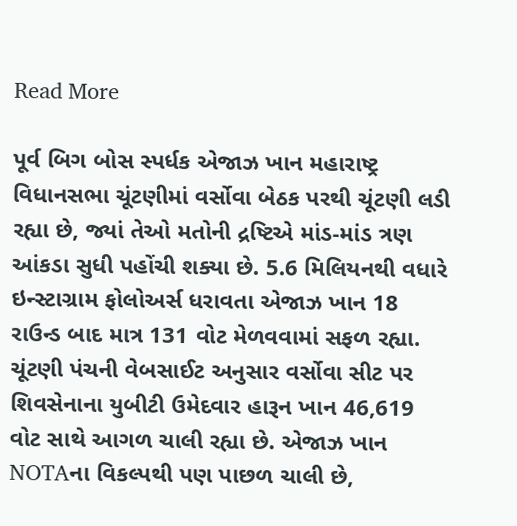Read More

પૂર્વ બિગ બોસ સ્પર્ધક એજાઝ ખાન મહારાષ્ટ્ર વિધાનસભા ચૂંટણીમાં વર્સોવા બેઠક પરથી ચૂંટણી લડી રહ્યા છે, જ્યાં તેઓ મતોની દ્રષ્ટિએ માંડ-માંડ ત્રણ આંકડા સુધી પહોંચી શક્યા છે. 5.6 મિલિયનથી વધારે ઇન્સ્ટાગ્રામ ફોલોઅર્સ ધરાવતા એજાઝ ખાન 18 રાઉન્ડ બાદ માત્ર 131 વોટ મેળવવામાં સફળ રહ્યા. ચૂંટણી પંચની વેબસાઈટ અનુસાર વર્સોવા સીટ પર શિવસેનાના યુબીટી ઉમેદવાર હારૂન ખાન 46,619 વોટ સાથે આગળ ચાલી રહ્યા છે. એજાઝ ખાન NOTAના વિકલ્પથી પણ પાછળ ચાલી છે,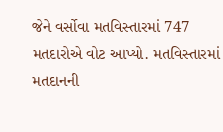જેને વર્સોવા મતવિસ્તારમાં 747 મતદારોએ વોટ આપ્યો. મતવિસ્તારમાં મતદાનની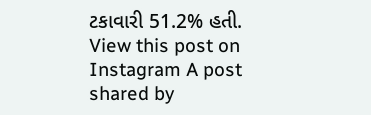ટકાવારી 51.2% હતી. View this post on Instagram A post shared by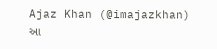Ajaz Khan (@imajazkhan) આ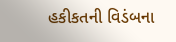હકીકતની વિડંબના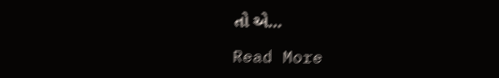તો એ…

Read More